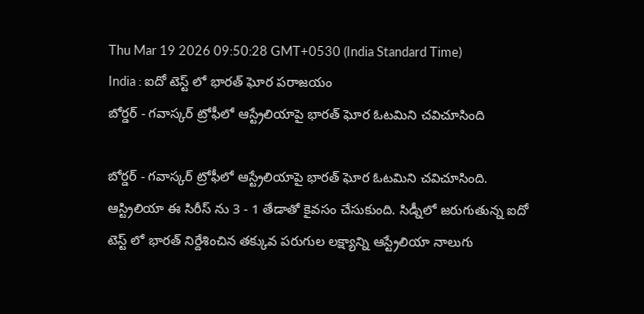Thu Mar 19 2026 09:50:28 GMT+0530 (India Standard Time)
India : ఐదో టెస్ట్ లో భారత్ ఘోర పరాజయం
బోర్డర్ - గవాస్కర్ ట్రోఫీలో ఆస్ట్రేలియాపై భారత్ ఘోర ఓటమిని చవిచూసింది

బోర్డర్ - గవాస్కర్ ట్రోఫీలో ఆస్ట్రేలియాపై భారత్ ఘోర ఓటమిని చవిచూసింది. ఆస్ట్రిలియా ఈ సిరీస్ ను 3 - 1 తేడాతో కైవసం చేసుకుంది. సిడ్నీలో జరుగుతున్న ఐదో టెస్ట్ లో భారత్ నిర్దేశించిన తక్కువ పరుగుల లక్ష్యాన్ని ఆస్ట్రేలియా నాలుగు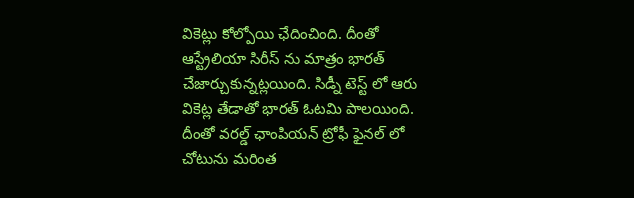వికెట్లు కోల్పోయి ఛేదించింది. దీంతో ఆస్ట్రేలియా సిరీస్ ను మాత్రం భారత్ చేజార్చుకున్నట్లయింది. సిడ్నీ టెస్ట్ లో ఆరు వికెట్ల తేడాతో భారత్ ఓటమి పాలయింది. దీంతో వరల్డ్ ఛాంపియన్ ట్రోఫీ ఫైనల్ లో చోటును మరింత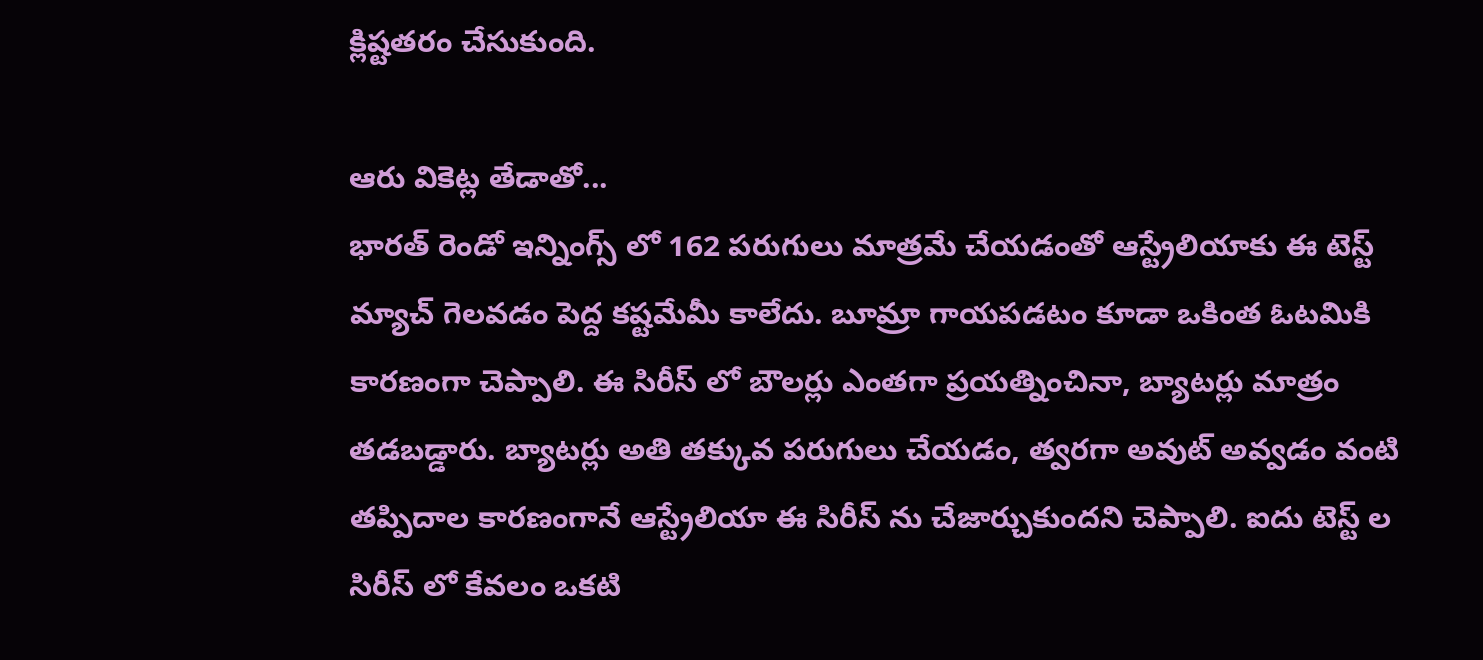క్లిష్టతరం చేసుకుంది.

ఆరు వికెట్ల తేడాతో...
భారత్ రెండో ఇన్నింగ్స్ లో 162 పరుగులు మాత్రమే చేయడంతో ఆస్ట్రేలియాకు ఈ టెస్ట్ మ్యాచ్ గెలవడం పెద్ద కష్టమేమీ కాలేదు. బూమ్రా గాయపడటం కూడా ఒకింత ఓటమికి కారణంగా చెప్పాలి. ఈ సిరీస్ లో బౌలర్లు ఎంతగా ప్రయత్నించినా, బ్యాటర్లు మాత్రం తడబడ్డారు. బ్యాటర్లు అతి తక్కువ పరుగులు చేయడం, త్వరగా అవుట్ అవ్వడం వంటి తప్పిదాల కారణంగానే ఆస్ట్రేలియా ఈ సిరీస్ ను చేజార్చుకుందని చెప్పాలి. ఐదు టెస్ట్ ల సిరీస్ లో కేవలం ఒకటి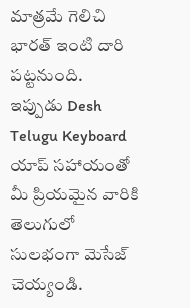మాత్రమే గెలిచి భారత్ ఇంటి దారి పట్టనుంది.
ఇప్పుడు Desh Telugu Keyboard యాప్ సహాయంతో మీ ప్రియమైన వారికి తెలుగులో సులభంగా మెసేజ్ చెయ్యండి.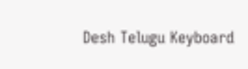Desh Telugu Keyboard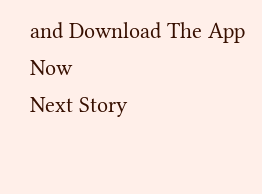and Download The App Now
Next Story